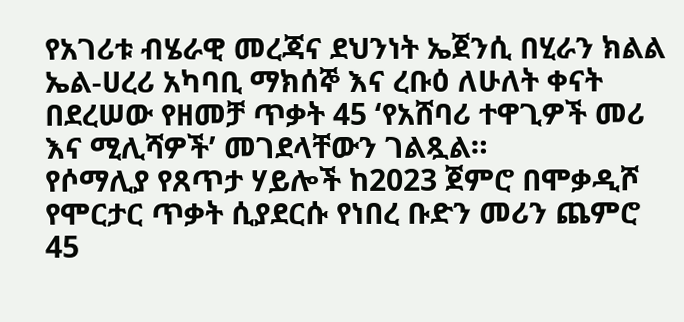የአገሪቱ ብሄራዊ መረጃና ደህንነት ኤጀንሲ በሂራን ክልል ኤል-ሀረሪ አካባቢ ማክሰኞ እና ረቡዕ ለሁለት ቀናት በደረሠው የዘመቻ ጥቃት 45 ‘የአሸባሪ ተዋጊዎች መሪ እና ሚሊሻዎች’ መገደላቸውን ገልጿል።
የሶማሊያ የጸጥታ ሃይሎች ከ2023 ጀምሮ በሞቃዲሾ የሞርታር ጥቃት ሲያደርሱ የነበረ ቡድን መሪን ጨምሮ 45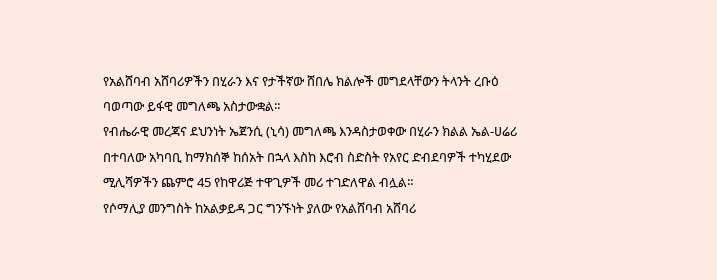የአልሸባብ አሸባሪዎችን በሂራን እና የታችኛው ሸበሌ ክልሎች መግደላቸውን ትላንት ረቡዕ ባወጣው ይፋዊ መግለጫ አስታውቋል።
የብሔራዊ መረጃና ደህንነት ኤጀንሲ (ኒሳ) መግለጫ እንዳስታወቀው በሂራን ክልል ኤል-ሀሬሪ በተባለው አካባቢ ከማክሰኞ ከሰአት በኋላ እስከ እሮብ ስድስት የአየር ድብደባዎች ተካሂደው ሚሊሻዎችን ጨምሮ 45 የከዋሪጅ ተዋጊዎች መሪ ተገድለዋል ብሏል።
የሶማሊያ መንግስት ከአልቃይዳ ጋር ግንኙነት ያለው የአልሸባብ አሸባሪ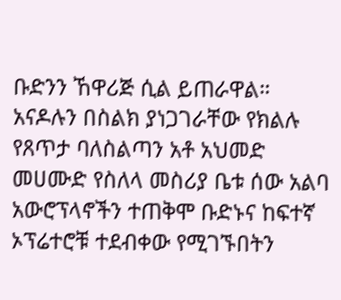ቡድንን ኸዋሪጅ ሲል ይጠራዋል።
አናዶሉን በስልክ ያነጋገራቸው የክልሉ የጸጥታ ባለስልጣን አቶ አህመድ መሀሙድ የስለላ መስሪያ ቤቱ ሰው አልባ አውሮፕላኖችን ተጠቅሞ ቡድኑና ከፍተኛ ኦፕሬተሮቹ ተደብቀው የሚገኙበትን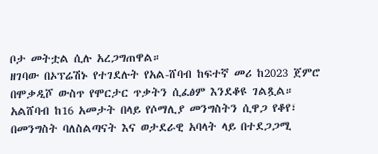ቦታ መትቷል ሲሉ አረጋግጠዋል።
ዘገባው በኦፕሬሽኑ የተገደሉት የአል-ሸባብ ከፍተኛ መሪ ከ2023 ጀምሮ በሞቃዲሾ ውስጥ የሞርታር ጥቃትን ሲፈፅም እንደቆዩ ገልጿል።
አልሸባብ ከ16 አመታት በላይ የሶማሊያ መንግስትን ሲዋጋ የቆየ፣ በመንግስት ባለስልጣናት እና ወታደራዊ አባላት ላይ በተደጋጋሚ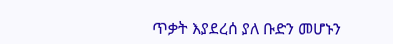ጥቃት እያደረሰ ያለ ቡድን መሆኑን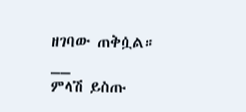ዘገባው ጠቅሷል።
__
ምላሽ ይስጡ